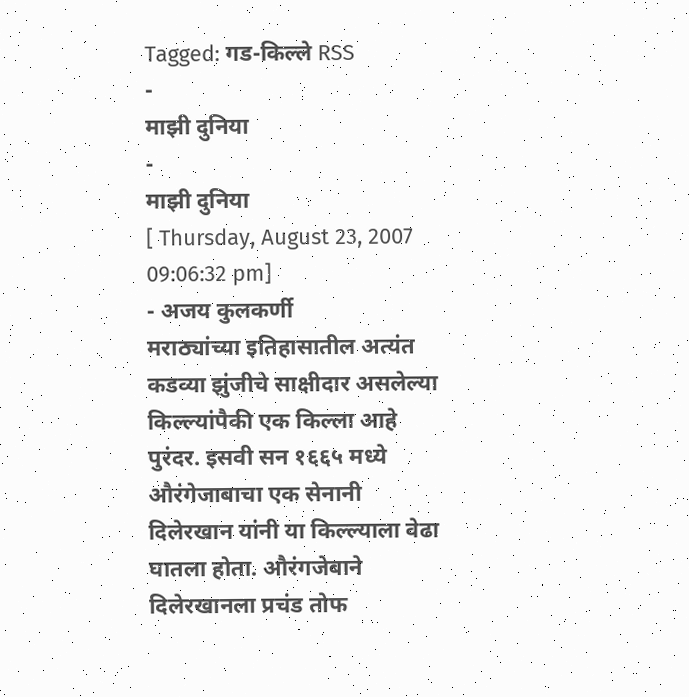Tagged: गड-किल्ले RSS
-
माझी दुनिया
-
माझी दुनिया
[ Thursday, August 23, 2007 09:06:32 pm]
- अजय कुलकर्णी
मराठ्यांच्या इतिहासातील अत्यंत कडव्या झुंजीचे साक्षीदार असलेल्या किल्ल्यांपैकी एक किल्ला आहे पुरंदर. इसवी सन १६६५ मध्ये औरंगेजाबाचा एक सेनानी दिलेरखान यांनी या किल्ल्याला वेढा घातला होता. औरंगजेबाने दिलेरखानला प्रचंड तोफ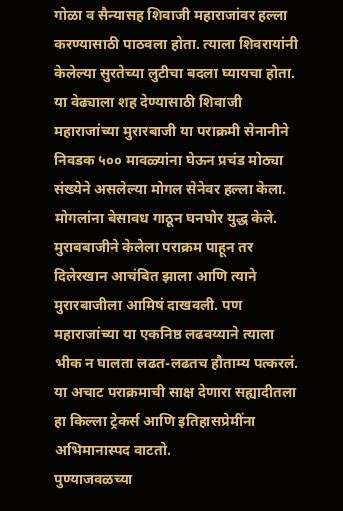गोळा व सैन्यासह शिवाजी महाराजांवर हल्ला करण्यासाठी पाठवला होता. त्याला शिवरायांनी केलेल्या सुरतेच्या लुटीचा बदला घ्यायचा होता. या वेढ्याला शह देण्यासाठी शिवाजी महाराजांच्या मुरारबाजी या पराक्रमी सेनानीने निवडक ५०० मावळ्यांना घेऊन प्रचंड मोठ्या संख्येने असलेल्या मोगल सेनेवर हल्ला केला. मोगलांना बेसावध गाठून घनघोर युद्ध केले. मुराबबाजीने केलेला पराक्रम पाहून तर दिलेरखान आचंबित झाला आणि त्याने मुरारबाजीला आमिषं दाखवली. पण महाराजांच्या या एकनिष्ठ लढवय्याने त्याला भीक न घालता लढत-लढतच हौताम्य पत्करलं. या अचाट पराक्रमाची साक्ष देणारा सह्यादीतला हा किल्ला ट्रेकर्स आणि इतिहासप्रेमींना अभिमानास्पद वाटतो.
पुण्याजवळच्या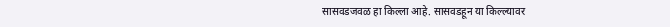सासवडजवळ हा किल्ला आहे. सासवडहून या किल्ल्यावर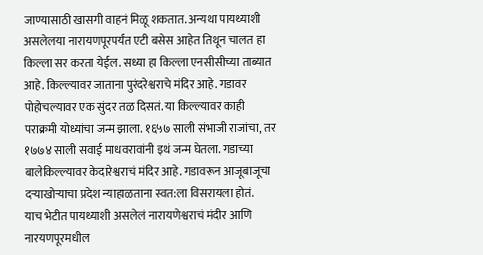जाण्यासाठी खासगी वाहनं मिळू शकतात. अन्यथा पायथ्याशी असलेलया नारायणपूरपर्यंत एटी बसेस आहेत तिथून चालत हा किल्ला सर करता येईल. सध्या हा किल्ला एनसीसीच्या ताब्यात आहे. किल्ल्यावर जाताना पुरंदरेश्वराचे मंदिर आहे. गडावर पोहोचल्यावर एक सुंदर तळ दिसतं. या किल्ल्यावर काही पराक्रमी योध्यांचा जन्म झाला. १६५७ साली संभाजी राजांचा, तर १७७४ साली सवाई माधवरावांनी इथं जन्म घेतला. गडाच्या बालेकिल्ल्यावर केदारेश्वराचं मंदिर आहे. गडावरून आजूबाजूचा दऱ्याखोऱ्याचा प्रदेश न्याहाळताना स्वत:ला विसरायला होतं.
याच भेटीत पायथ्याशी असलेलं नारायणेश्वराचं मंदीर आणि नारयणपूरमधील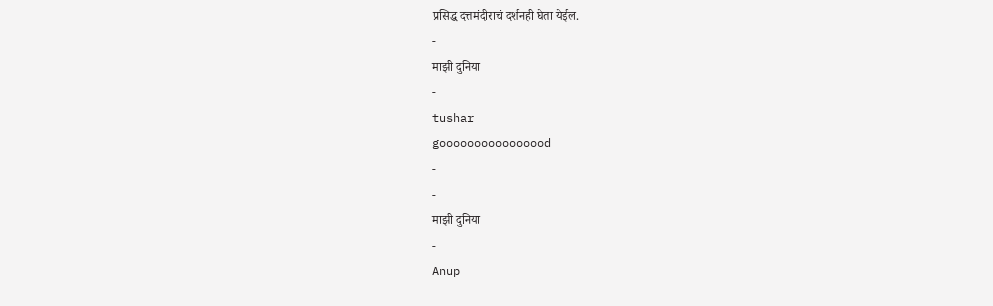प्रसिद्ध दत्तमंदीराचं दर्शनही घेता येईल.
-
माझी दुनिया
-
tushar
goooooooooooooood
-
-
माझी दुनिया
-
Anup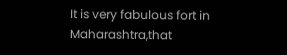It is very fabulous fort in Maharashtra,that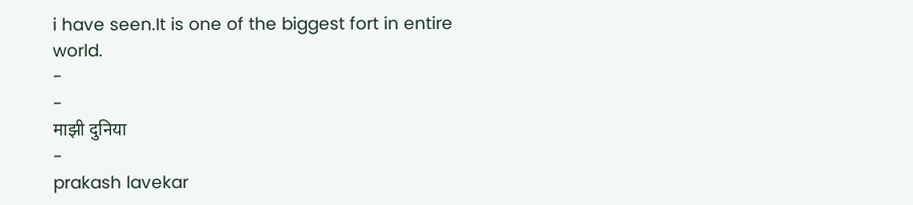i have seen.It is one of the biggest fort in entire world.
-
-
माझी दुनिया
-
prakash lavekar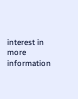interest in more information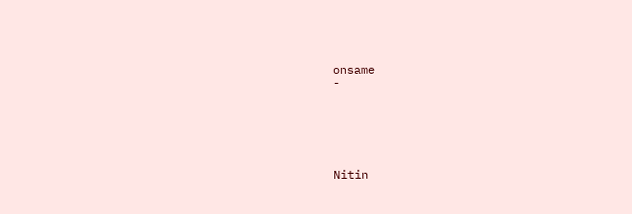onsame
-






Nitin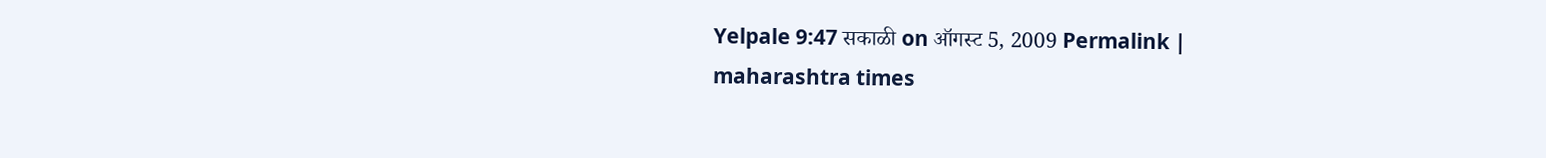Yelpale 9:47 सकाळी on ऑगस्ट 5, 2009 Permalink |
maharashtra times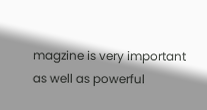magzine is very important as well as powerful